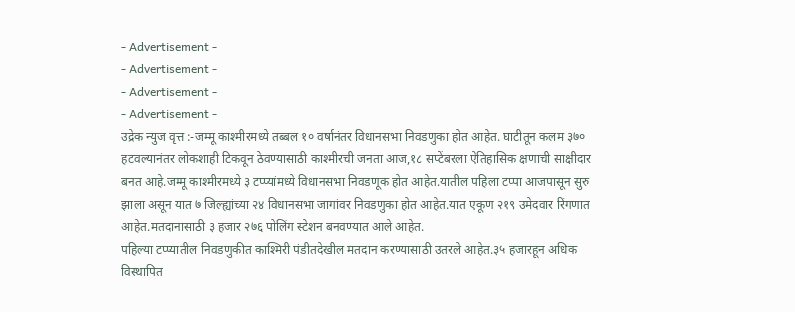- Advertisement -
- Advertisement -
- Advertisement -
- Advertisement -
उद्रेक न्युज वृत्त :-जम्मू काश्मीरमध्ये तब्बल १० वर्षानंतर विधानसभा निवडणुका होत आहेत. घाटीतून कलम ३७० हटवल्यानंतर लोकशाही टिकवून ठेवण्यासाठी काश्मीरची जनता आज,१८ सप्टेंबरला ऐतिहासिक क्षणाची साक्षीदार बनत आहे.जम्मू काश्मीरमध्ये ३ टप्प्यांमध्ये विधानसभा निवडणूक होत आहेत.यातील पहिला टप्पा आजपासून सुरु झाला असून यात ७ जिल्ह्यांच्या २४ विधानसभा जागांवर निवडणुका होत आहेत.यात एकूण २१९ उमेदवार रिंगणात आहेत.मतदानासाठी ३ हजार २७६ पोलिंग स्टेशन बनवण्यात आले आहेत.
पहिल्या टप्प्यातील निवडणुकीत काश्मिरी पंडीतदेखील मतदान करण्यासाठी उतरले आहेत.३५ हजारहून अधिक विस्थापित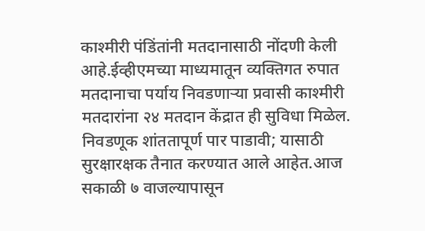काश्मीरी पंडिंतांनी मतदानासाठी नोंदणी केली आहे.ईव्हीएमच्या माध्यमातून व्यक्तिगत रुपात मतदानाचा पर्याय निवडणाऱ्या प्रवासी काश्मीरी मतदारांना २४ मतदान केंद्रात ही सुविधा मिळेल. निवडणूक शांततापूर्ण पार पाडावी; यासाठी सुरक्षारक्षक तैनात करण्यात आले आहेत.आज सकाळी ७ वाजल्यापासून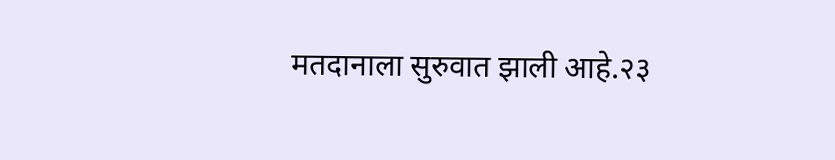मतदानाला सुरुवात झाली आहे.२३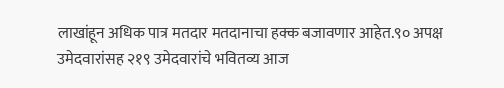लाखांहून अधिक पात्र मतदार मतदानाचा हक्क बजावणार आहेत.९० अपक्ष उमेदवारांसह २१९ उमेदवारांचे भवितव्य आज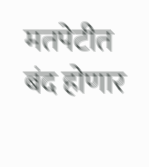मतपेटीत बंद होणार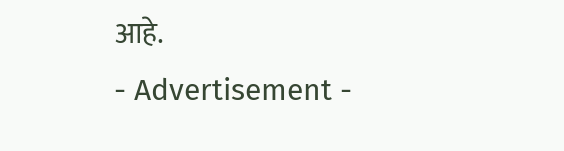आहे.
- Advertisement -